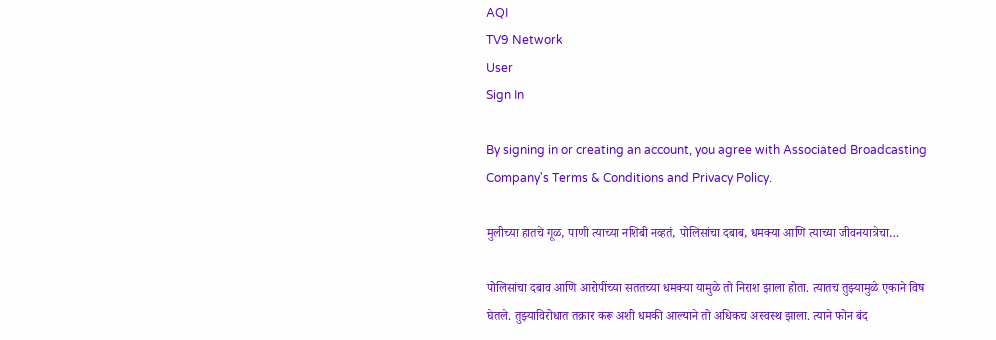AQI
TV9 Network
User
Sign In

By signing in or creating an account, you agree with Associated Broadcasting Company's Terms & Conditions and Privacy Policy.

मुलीच्या हातचे गूळ, पाणी त्याच्या नशिबी नव्हतं, पोलिसांचा दबाब, धमक्या आणि त्याच्या जीवनयात्रेचा…

पोलिसांचा दबाव आणि आरोपींच्या सततच्या धमक्या यामुळे तो निराश झाला होता. त्यातच तुझ्यामुळे एकाने विष घेतले. तुझ्याविरोधात तक्रार करू अशी धमकी आल्याने तो अधिकच अस्वस्थ झाला. त्याने फोन बंद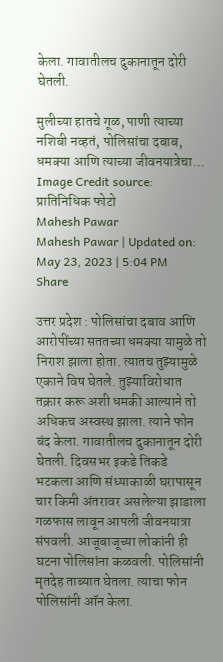केला. गावातीलच दुकानातून दोरी घेतली.

मुलीच्या हातचे गूळ, पाणी त्याच्या नशिबी नव्हतं, पोलिसांचा दबाब, धमक्या आणि त्याच्या जीवनयात्रेचा...
Image Credit source: प्रातिनिधिक फोटो
Mahesh Pawar
Mahesh Pawar | Updated on: May 23, 2023 | 5:04 PM
Share

उत्तर प्रदेश : पोलिसांचा दबाव आणि आरोपींच्या सततच्या धमक्या यामुळे तो निराश झाला होता. त्यातच तुझ्यामुळे एकाने विष घेतले. तुझ्याविरोधात तक्रार करू अशी धमकी आल्याने तो अधिकच अस्वस्थ झाला. त्याने फोन बंद केला. गावातीलच दुकानातून दोरी घेतली. दिवसभर इकडे तिकडे भटकला आणि संध्याकाळी घरापासून चार किमी अंतरावर असलेल्या झाडाला गळफास लावून आपली जीवनयात्रा संपवली. आजूबाजूच्या लोकांनी ही घटना पोलिसांना कळवली. पोलिसांनी मृतदेह ताब्यात घेतला. त्याचा फोन पोलिसांनी ऑन केला.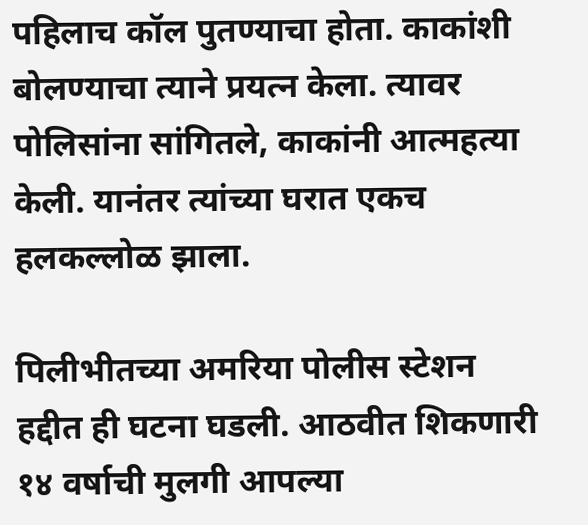पहिलाच कॉल पुतण्याचा होता. काकांशी बोलण्याचा त्याने प्रयत्न केला. त्यावर पोलिसांना सांगितले, काकांनी आत्महत्या केली. यानंतर त्यांच्या घरात एकच हलकल्लोळ झाला.

पिलीभीतच्या अमरिया पोलीस स्टेशन हद्दीत ही घटना घडली. आठवीत शिकणारी १४ वर्षाची मुलगी आपल्या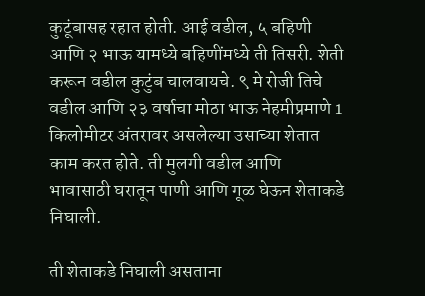कुटूंबासह रहात होती. आई वडील, ५ बहिणी आणि २ भाऊ यामध्ये बहिणींमध्ये ती तिसरी. शेती करून वडील कुटुंब चालवायचे. ९ मे रोजी तिचे वडील आणि २३ वर्षाचा मोठा भाऊ नेहमीप्रमाणे 1 किलोमीटर अंतरावर असलेल्या उसाच्या शेतात काम करत होते. ती मुलगी वडील आणि भावासाठी घरातून पाणी आणि गूळ घेऊन शेताकडे निघाली.

ती शेताकडे निघाली असताना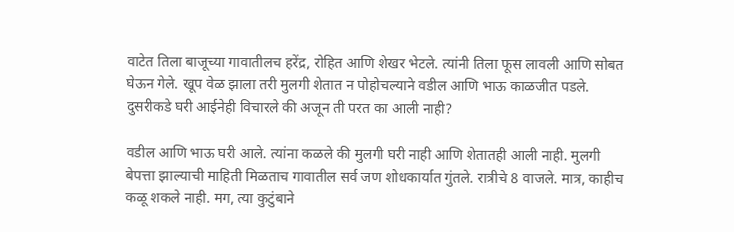वाटेत तिला बाजूच्या गावातीलच हरेंद्र, रोहित आणि शेखर भेटले. त्यांनी तिला फूस लावली आणि सोबत घेऊन गेले. खूप वेळ झाला तरी मुलगी शेतात न पोहोचल्याने वडील आणि भाऊ काळजीत पडले. दुसरीकडे घरी आईनेही विचारले की अजून ती परत का आली नाही?

वडील आणि भाऊ घरी आले. त्यांना कळले की मुलगी घरी नाही आणि शेतातही आली नाही. मुलगी बेपत्ता झाल्याची माहिती मिळताच गावातील सर्व जण शोधकार्यात गुंतले. रात्रीचे 8 वाजले. मात्र, काहीच कळू शकले नाही. मग, त्या कुटुंबाने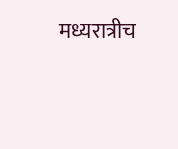मध्यरात्रीच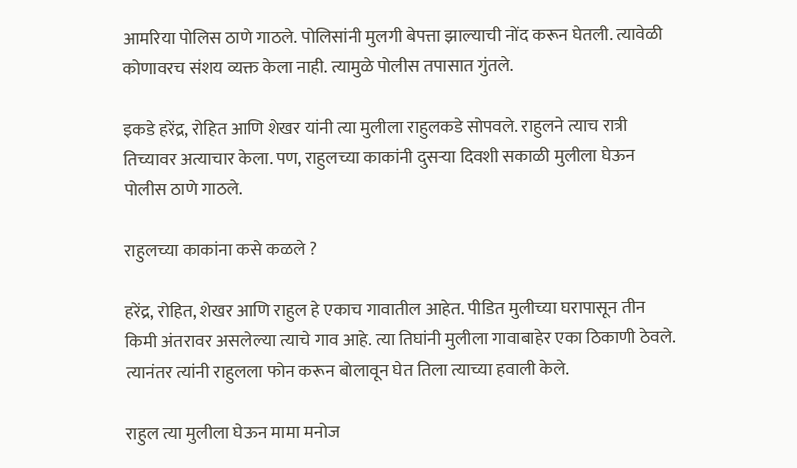आमरिया पोलिस ठाणे गाठले. पोलिसांनी मुलगी बेपत्ता झाल्याची नोंद करून घेतली. त्यावेळी कोणावरच संशय व्यक्त केला नाही. त्यामुळे पोलीस तपासात गुंतले.

इकडे हरेंद्र, रोहित आणि शेखर यांनी त्या मुलीला राहुलकडे सोपवले. राहुलने त्याच रात्री तिच्यावर अत्याचार केला. पण, राहुलच्या काकांनी दुसऱ्या दिवशी सकाळी मुलीला घेऊन पोलीस ठाणे गाठले.

राहुलच्या काकांना कसे कळले ?

हरेंद्र, रोहित, शेखर आणि राहुल हे एकाच गावातील आहेत. पीडित मुलीच्या घरापासून तीन किमी अंतरावर असलेल्या त्याचे गाव आहे. त्या तिघांनी मुलीला गावाबाहेर एका ठिकाणी ठेवले. त्यानंतर त्यांनी राहुलला फोन करून बोलावून घेत तिला त्याच्या हवाली केले.

राहुल त्या मुलीला घेऊन मामा मनोज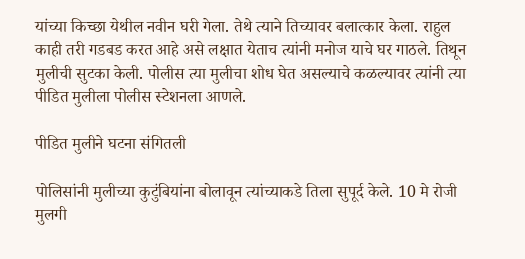यांच्या किच्छा येथील नवीन घरी गेला. तेथे त्याने तिच्यावर बलात्कार केला. राहुल काही तरी गडबड करत आहे असे लक्षात येताच त्यांनी मनोज याचे घर गाठले. तिथून मुलीची सुटका केली. पोलीस त्या मुलीचा शोध घेत असल्याचे कळल्यावर त्यांनी त्या पीडित मुलीला पोलीस स्टेशनला आणले.

पीडित मुलीने घटना संगितली

पोलिसांनी मुलीच्या कुटुंबियांना बोलावून त्यांच्याकडे तिला सुपूर्द केले. 10 मे रोजी मुलगी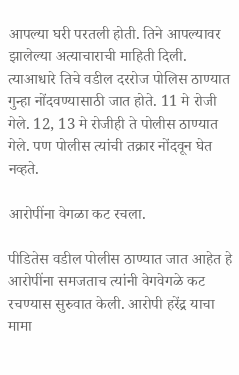आपल्या घरी परतली होती. तिने आपल्यावर झालेल्या अत्याचाराची माहिती दिली. त्याआधारे तिचे वडील दररोज पोलिस ठाण्यात गुन्हा नोंदवण्यासाठी जात होते. 11 मे रोजी गेले. 12, 13 मे रोजीही ते पोलीस ठाण्यात गेले. पण पोलीस त्यांची तक्रार नोंदवून घेत नव्हते.

आरोपींना वेगळा कट रचला.

पीडितेस वडील पोलीस ठाण्यात जात आहेत हे आरोपींना समजताच त्यांनी वेगवेगळे कट रचण्यास सुरुवात केली. आरोपी हरेंद्र याचा मामा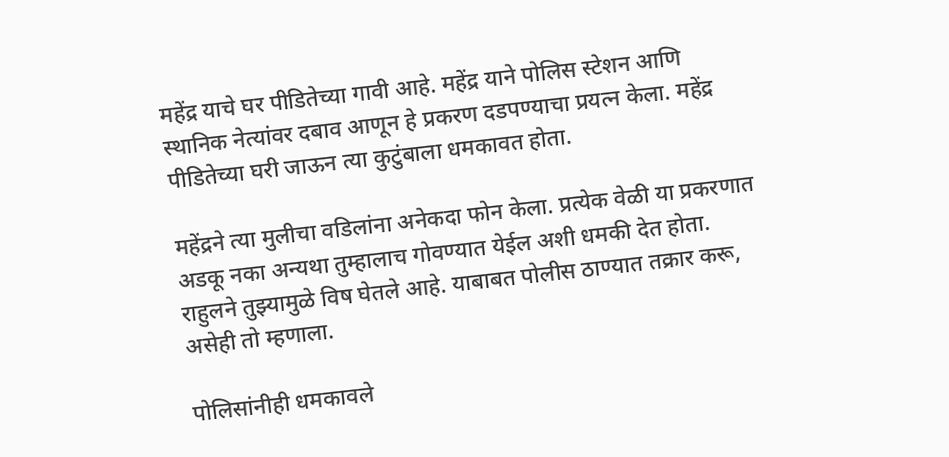महेंद्र याचे घर पीडितेच्या गावी आहे. महेंद्र याने पोलिस स्टेशन आणि स्थानिक नेत्यांवर दबाव आणून हे प्रकरण दडपण्याचा प्रयत्न केला. महेंद्र पीडितेच्या घरी जाऊन त्या कुटुंबाला धमकावत होता.

महेंद्रने त्या मुलीचा वडिलांना अनेकदा फोन केला. प्रत्येक वेळी या प्रकरणात अडकू नका अन्यथा तुम्हालाच गोवण्यात येईल अशी धमकी देत होता. राहुलने तुझ्यामुळे विष घेतले आहे. याबाबत पोलीस ठाण्यात तक्रार करू, असेही तो म्हणाला.

पोलिसांनीही धमकावले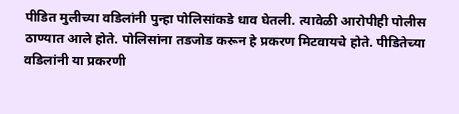पीडित मुलीच्या वडिलांनी पुन्हा पोलिसांकडे धाव घेतली. त्यावेळी आरोपीही पोलीस ठाण्यात आले होते. पोलिसांना तडजोड करून हे प्रकरण मिटवायचे होते. पीडितेच्या वडिलांनी या प्रकरणी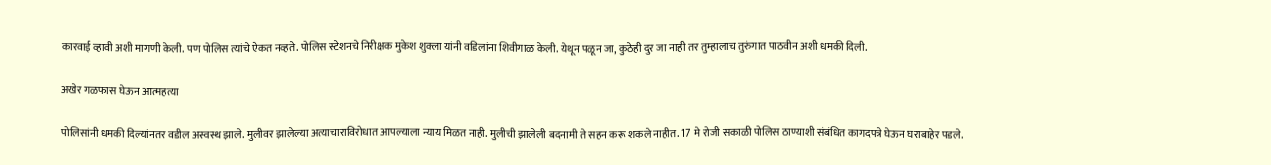कारवाई व्हावी अशी मागणी केली. पण पोलिस त्यांचे ऐकत नव्हते. पोलिस स्टेशनचे निरीक्षक मुकेश शुक्ला यांनी वडिलांना शिवीगाळ केली. येथून पळून जा, कुठेही दुर जा नाही तर तुम्हालाच तुरुंगात पाठवीन अशी धमकी दिली.

अखेर गळफास घेऊन आत्महत्या

पोलिसांनी धमकी दिल्यांनतर वडील अस्वस्थ झाले. मुलीवर झालेल्या अत्याचाराविरोधात आपल्याला न्याय मिळत नाही. मुलीची झालेली बदनामी ते सहन करू शकले नाहीत. 17 मे रोजी सकाळी पोलिस ठाण्याशी संबंधित कागदपत्रे घेऊन घराबाहेर पडले.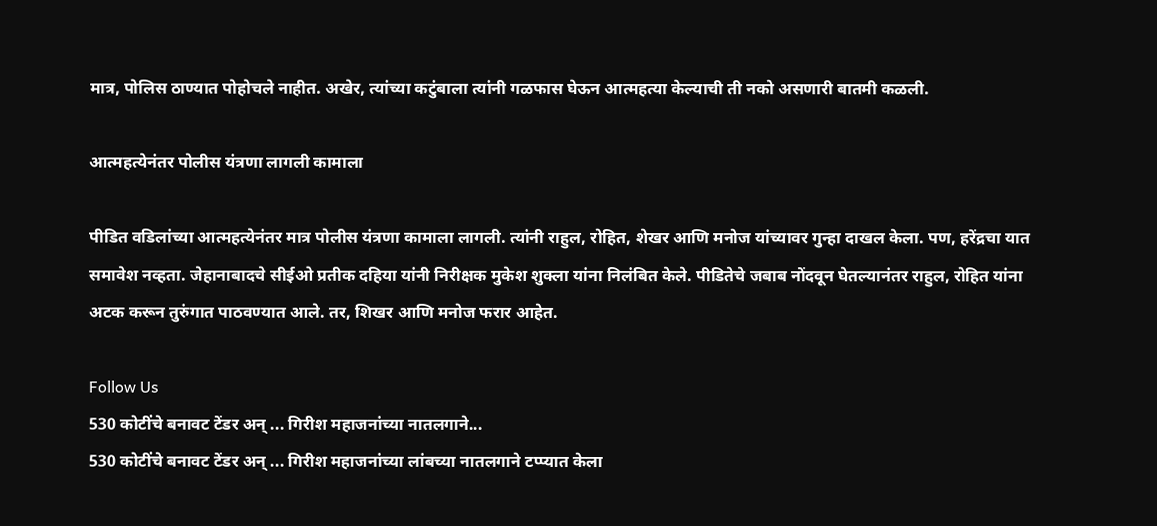मात्र, पोलिस ठाण्यात पोहोचले नाहीत. अखेर, त्यांच्या कटुंबाला त्यांनी गळफास घेऊन आत्महत्या केल्याची ती नको असणारी बातमी कळली.

आत्महत्येनंतर पोलीस यंत्रणा लागली कामाला

पीडित वडिलांच्या आत्महत्येनंतर मात्र पोलीस यंत्रणा कामाला लागली. त्यांनी राहुल, रोहित, शेखर आणि मनोज यांच्यावर गुन्हा दाखल केला. पण, हरेंद्रचा यात समावेश नव्हता. जेहानाबादचे सीईओ प्रतीक दहिया यांनी निरीक्षक मुकेश शुक्ला यांना निलंबित केले. पीडितेचे जबाब नोंदवून घेतल्यानंतर राहुल, रोहित यांना अटक करून तुरुंगात पाठवण्यात आले. तर, शिखर आणि मनोज फरार आहेत.

Follow Us
530 कोटींचे बनावट टेंडर अन् ... गिरीश महाजनांच्या नातलगाने...
530 कोटींचे बनावट टेंडर अन् ... गिरीश महाजनांच्या लांबच्या नातलगाने टप्प्यात केला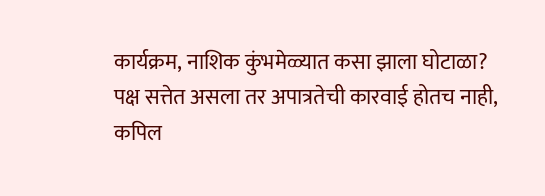कार्यक्रम, नाशिक कुंभमेळ्यात कसा झाला घोटाळा?
पक्ष सत्तेत असला तर अपात्रतेची कारवाई होतच नाही, कपिल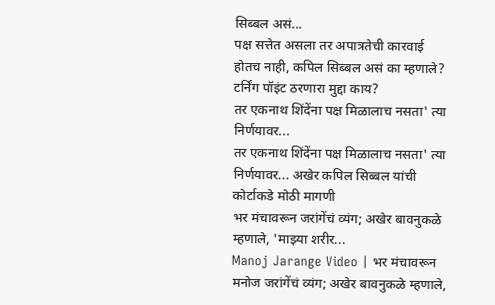सिब्बल असं...
पक्ष सत्तेत असला तर अपात्रतेची कारवाई होतच नाही, कपिल सिब्बल असं का म्हणाले? टर्निंग पॉइंट ठरणारा मुद्दा काय?
तर एकनाथ शिंदेंना पक्ष मिळालाच नसता' त्या निर्णयावर...
तर एकनाथ शिंदेंना पक्ष मिळालाच नसता' त्या निर्णयावर... अखेर कपिल सिब्बल यांची कोर्टाकडे मोठी मागणी
भर मंचावरून जरांगेंचं व्यंग; अखेर बावनुकळे म्हणाले, 'माझ्या शरीर...
Manoj Jarange Video | भर मंचावरून मनोज जरांगेंचं व्यंग; अखेर बावनुकळे म्हणाले,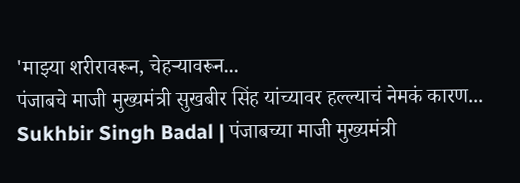'माझ्या शरीरावरून, चेहऱ्यावरून...
पंजाबचे माजी मुख्यमंत्री सुखबीर सिंह यांच्यावर हल्ल्याचं नेमकं कारण...
Sukhbir Singh Badal | पंजाबच्या माजी मुख्यमंत्री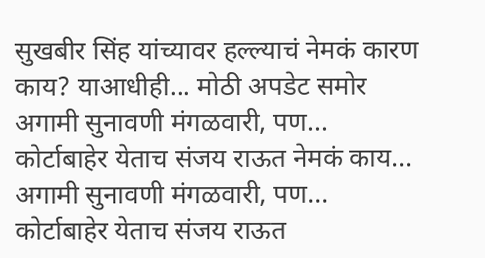सुखबीर सिंह यांच्यावर हल्ल्याचं नेमकं कारण काय? याआधीही... मोठी अपडेट समोर
अगामी सुनावणी मंगळवारी, पण... कोर्टाबाहेर येताच संजय राऊत नेमकं काय...
अगामी सुनावणी मंगळवारी, पण... कोर्टाबाहेर येताच संजय राऊत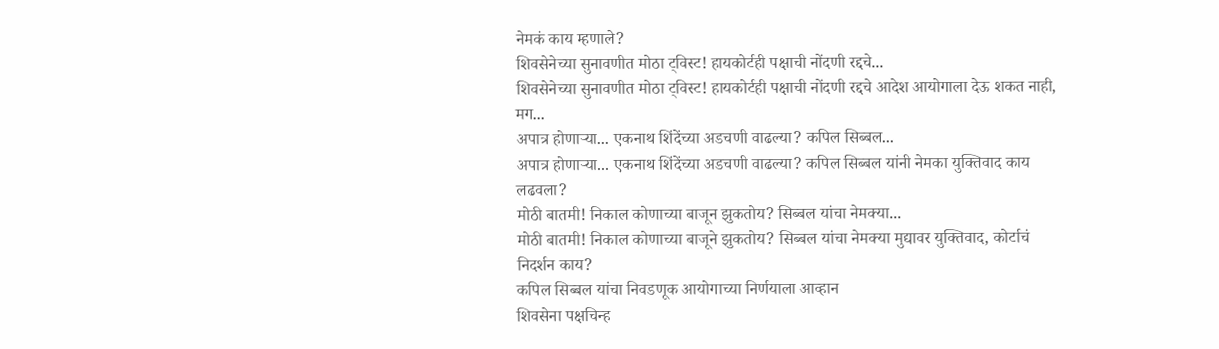नेमकं काय म्हणाले?
शिवसेनेच्या सुनावणीत मोठा ट्विस्ट! हायकोर्टही पक्षाची नोंदणी रद्दचे...
शिवसेनेच्या सुनावणीत मोठा ट्विस्ट! हायकोर्टही पक्षाची नोंदणी रद्दचे आदेश आयोगाला देऊ शकत नाही, मग...
अपात्र होणाऱ्या... एकनाथ शिंदेंच्या अडचणी वाढल्या? कपिल सिब्बल...
अपात्र होणाऱ्या... एकनाथ शिंदेंच्या अडचणी वाढल्या? कपिल सिब्बल यांनी नेमका युक्तिवाद काय लढवला?
मोठी बातमी! निकाल कोणाच्या बाजून झुकतोय? सिब्बल यांचा नेमक्या...
मोठी बातमी! निकाल कोणाच्या बाजूने झुकतोय? सिब्बल यांचा नेमक्या मुद्यावर युक्तिवाद, कोर्टाचं निदर्शन काय?
कपिल सिब्बल यांचा निवडणूक आयोगाच्या निर्णयाला आव्हान
शिवसेना पक्षचिन्ह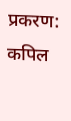प्रकरण: कपिल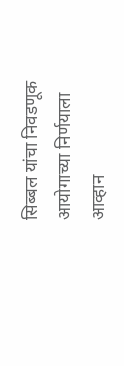सिब्बल यांचा निवडणूक आयोगाच्या निर्णयाला आव्हान